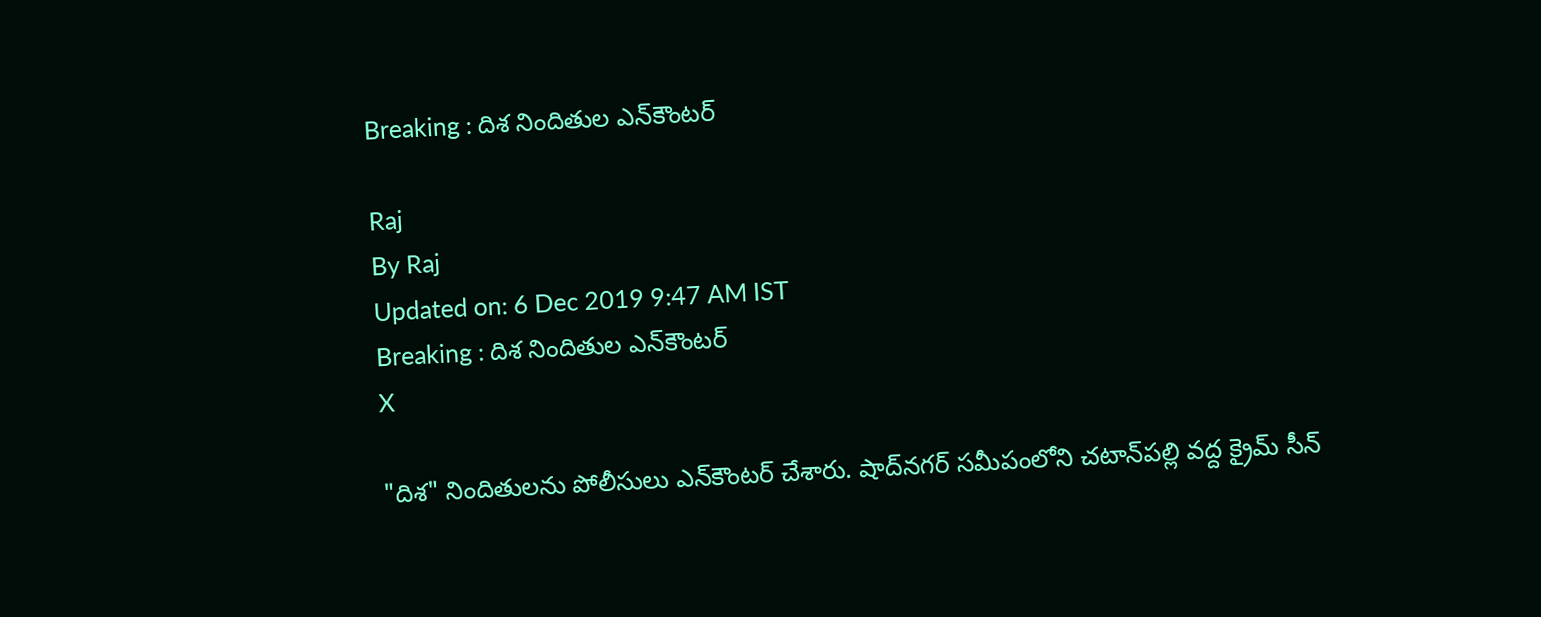Breaking : దిశ నిందితుల ఎన్‌కౌంటర్‌

Raj
By Raj
Updated on: 6 Dec 2019 9:47 AM IST
Breaking : దిశ నిందితుల ఎన్‌కౌంటర్‌
X

"దిశ" నిందితులను పోలీసులు ఎన్‌కౌంటర్‌ చేశారు. షాద్‌నగర్‌ సమీపంలోని చటాన్‌పల్లి వద్ద క్రైమ్‌ సీన్‌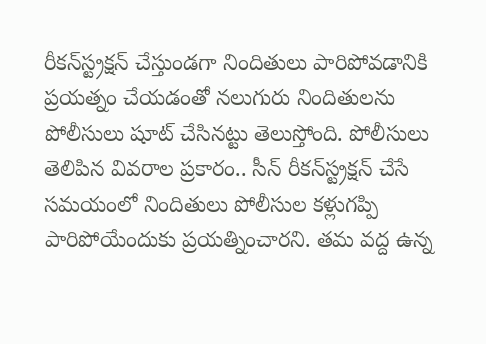రీకన్‌స్ట్రక్షన్‌ చేస్తుండగా నిందితులు పారిపోవడానికి ప్రయత్నం చేయడంతో నలుగురు నిందితులను పోలీసులు షూట్ చేసినట్టు తెలుస్తోంది. పోలీసులు తెలిపిన వివరాల ప్రకారం.. సీన్ రీకన్‌స్ట్రక్షన్ చేసే సమయంలో నిందితులు పోలీసుల కళ్లుగప్పి పారిపోయేందుకు ప్రయత్నించారని. తమ వద్ద ఉన్న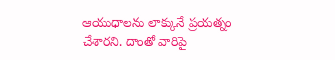ఆయుధాలను లాక్కునే ప్రయత్నం చేశారని. దాంతో వారిపై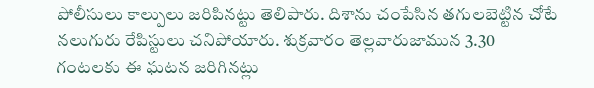పోలీసులు కాల్పులు జరిపినట్టు తెలిపారు. దిశాను చంపేసిన తగులబెట్టిన చోటే నలుగురు రేపిస్టులు చనిపోయారు. శుక్రవారం తెల్లవారుజామున 3.30 గంటలకు ఈ ఘటన జరిగినట్లు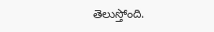తెలుస్తోంది.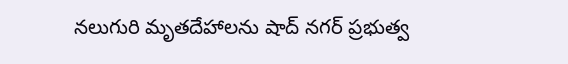నలుగురి మృతదేహాలను షాద్ నగర్ ప్రభుత్వ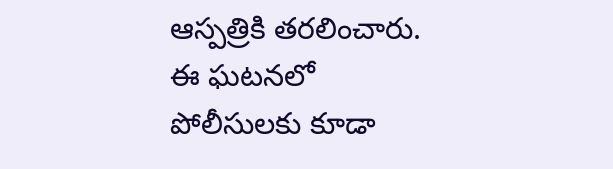ఆస్పత్రికి తరలించారు. ఈ ఘటనలో పోలీసులకు కూడా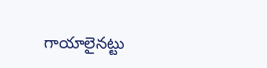గాయాలైనట్టు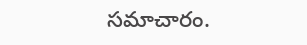సమాచారం.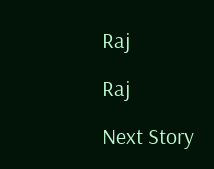Raj

Raj

Next Story